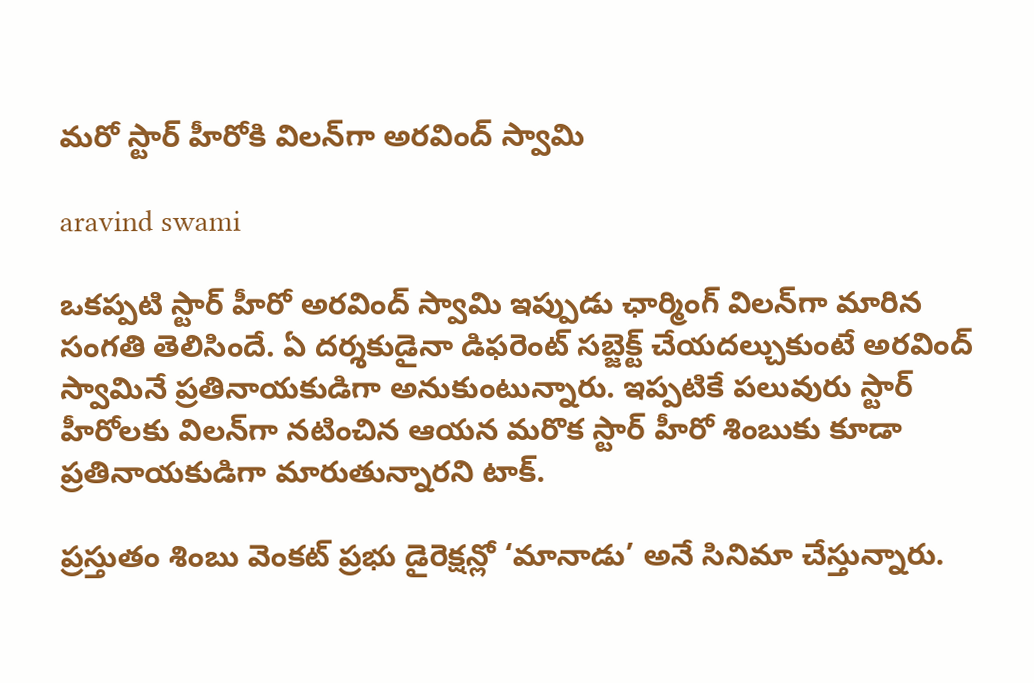మరో స్టార్ హీరోకి విలన్‌గా అరవింద్ స్వామి

aravind swami

ఒకప్పటి స్టార్ హీరో అరవింద్ స్వామి ఇప్పుడు ఛార్మింగ్ విలన్‌గా మారిన సంగతి తెలిసిందే. ఏ దర్శకుడైనా డిఫరెంట్ సబ్జెక్ట్ చేయదల్చుకుంటే అరవింద్ స్వామినే ప్రతినాయకుడిగా అనుకుంటున్నారు. ఇప్పటికే పలువురు స్టార్ హీరోలకు విలన్‌గా నటించిన ఆయన మరొక స్టార్ హీరో శింబుకు కూడా ప్రతినాయకుడిగా మారుతున్నారని టాక్.

ప్రస్తుతం శింబు వెంకట్ ప్రభు డైరెక్షన్లో ‘మానాడు’ అనే సినిమా చేస్తున్నారు.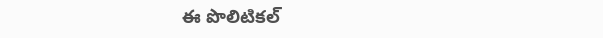ఈ పొలిటికల్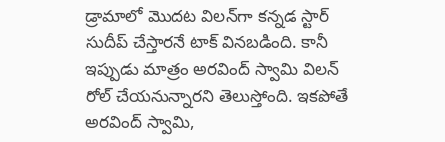డ్రామాలో మొదట విలన్‌గా కన్నడ స్టార్ సుదీప్ చేస్తారనే టాక్ వినబడింది. కానీ ఇప్పుడు మాత్రం అరవింద్ స్వామి విలన్ రోల్ చేయనున్నారని తెలుస్తోంది. ఇకపోతే అరవింద్ స్వామి,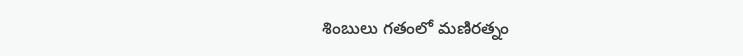శింబులు గతంలో మణిరత్నం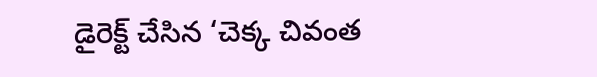డైరెక్ట్ చేసిన ‘చెక్క చివంత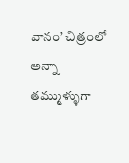వానం’ చిత్రంలో అన్నా తమ్ముళ్ళుగా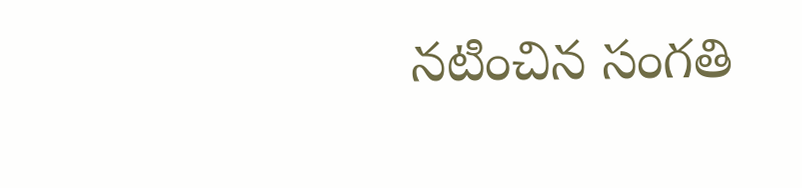నటించిన సంగతి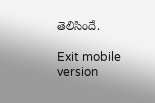తెలిసిందే.

Exit mobile version